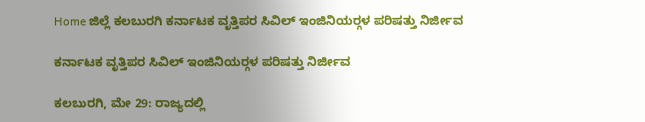Home ಜಿಲ್ಲೆ ಕಲಬುರಗಿ ಕರ್ನಾಟಕ ವೃತ್ತಿಪರ ಸಿವಿಲ್ ಇಂಜಿನಿಯರ್‍ಗಳ ಪರಿಷತ್ತು ನಿರ್ಜೀವ

ಕರ್ನಾಟಕ ವೃತ್ತಿಪರ ಸಿವಿಲ್ ಇಂಜಿನಿಯರ್‍ಗಳ ಪರಿಷತ್ತು ನಿರ್ಜೀವ

ಕಲಬುರಗಿ, ಮೇ 29: ರಾಜ್ಯದಲ್ಲಿ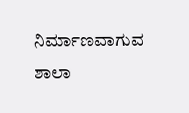ನಿರ್ಮಾಣವಾಗುವ ಶಾಲಾ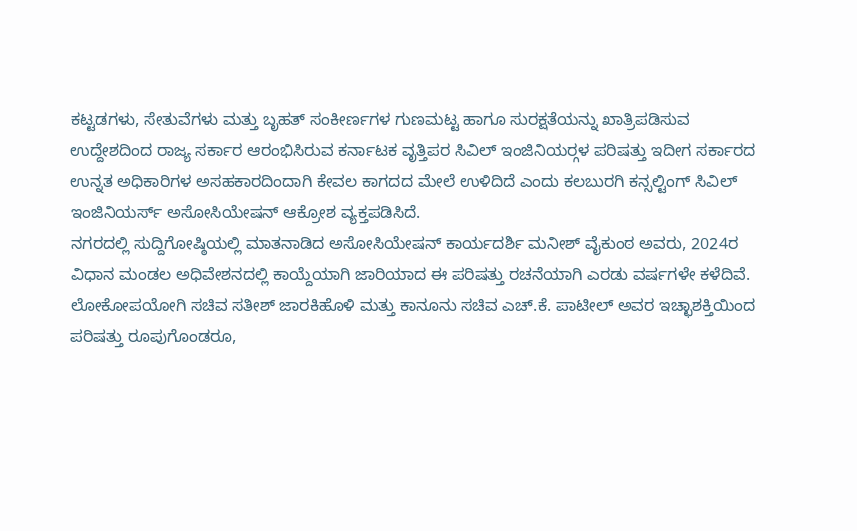ಕಟ್ಟಡಗಳು, ಸೇತುವೆಗಳು ಮತ್ತು ಬೃಹತ್ ಸಂಕೀರ್ಣಗಳ ಗುಣಮಟ್ಟ ಹಾಗೂ ಸುರಕ್ಷತೆಯನ್ನು ಖಾತ್ರಿಪಡಿಸುವ ಉದ್ದೇಶದಿಂದ ರಾಜ್ಯ ಸರ್ಕಾರ ಆರಂಭಿಸಿರುವ ಕರ್ನಾಟಕ ವೃತ್ತಿಪರ ಸಿವಿಲ್ ಇಂಜಿನಿಯರ್‍ಗಳ ಪರಿಷತ್ತು ಇದೀಗ ಸರ್ಕಾರದ ಉನ್ನತ ಅಧಿಕಾರಿಗಳ ಅಸಹಕಾರದಿಂದಾಗಿ ಕೇವಲ ಕಾಗದದ ಮೇಲೆ ಉಳಿದಿದೆ ಎಂದು ಕಲಬುರಗಿ ಕನ್ಸಲ್ಟಿಂಗ್ ಸಿವಿಲ್ ಇಂಜಿನಿಯರ್ಸ್ ಅಸೋಸಿಯೇಷನ್ ಆಕ್ರೋಶ ವ್ಯಕ್ತಪಡಿಸಿದೆ.
ನಗರದಲ್ಲಿ ಸುದ್ದಿಗೋಷ್ಠಿಯಲ್ಲಿ ಮಾತನಾಡಿದ ಅಸೋಸಿಯೇಷನ್ ಕಾರ್ಯದರ್ಶಿ ಮನೀಶ್ ವೈಕುಂಠ ಅವರು, 2024ರ ವಿಧಾನ ಮಂಡಲ ಅಧಿವೇಶನದಲ್ಲಿ ಕಾಯ್ದೆಯಾಗಿ ಜಾರಿಯಾದ ಈ ಪರಿಷತ್ತು ರಚನೆಯಾಗಿ ಎರಡು ವರ್ಷಗಳೇ ಕಳೆದಿವೆ. ಲೋಕೋಪಯೋಗಿ ಸಚಿವ ಸತೀಶ್ ಜಾರಕಿಹೊಳಿ ಮತ್ತು ಕಾನೂನು ಸಚಿವ ಎಚ್.ಕೆ. ಪಾಟೀಲ್ ಅವರ ಇಚ್ಛಾಶಕ್ತಿಯಿಂದ ಪರಿಷತ್ತು ರೂಪುಗೊಂಡರೂ,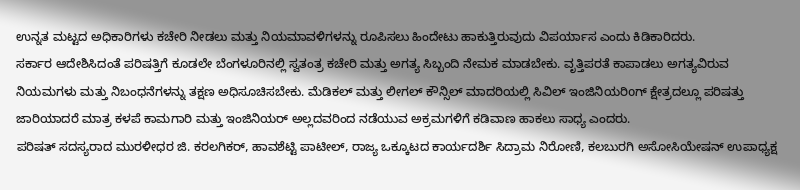ಉನ್ನತ ಮಟ್ಟದ ಅಧಿಕಾರಿಗಳು ಕಚೇರಿ ನೀಡಲು ಮತ್ತು ನಿಯಮಾವಳಿಗಳನ್ನು ರೂಪಿಸಲು ಹಿಂದೇಟು ಹಾಕುತ್ತಿರುವುದು ವಿಪರ್ಯಾಸ ಎಂದು ಕಿಡಿಕಾರಿದರು.
ಸರ್ಕಾರ ಆದೇಶಿಸಿದಂತೆ ಪರಿಷತ್ತಿಗೆ ಕೂಡಲೇ ಬೆಂಗಳೂರಿನಲ್ಲಿ ಸ್ವತಂತ್ರ ಕಚೇರಿ ಮತ್ತು ಅಗತ್ಯ ಸಿಬ್ಬಂದಿ ನೇಮಕ ಮಾಡಬೇಕು. ವೃತ್ತಿಪರತೆ ಕಾಪಾಡಲು ಅಗತ್ಯವಿರುವ ನಿಯಮಗಳು ಮತ್ತು ನಿಬಂಧನೆಗಳನ್ನು ತಕ್ಷಣ ಅಧಿಸೂಚಿಸಬೇಕು. ಮೆಡಿಕಲ್ ಮತ್ತು ಲೀಗಲ್ ಕೌನ್ಸಿಲ್ ಮಾದರಿಯಲ್ಲಿ ಸಿವಿಲ್ ಇಂಜಿನಿಯರಿoಗ್ ಕ್ಷೇತ್ರದಲ್ಲೂ ಪರಿಷತ್ತು ಜಾರಿಯಾದರೆ ಮಾತ್ರ ಕಳಪೆ ಕಾಮಗಾರಿ ಮತ್ತು ಇಂಜಿನಿಯರ್ ಅಲ್ಲದವರಿಂದ ನಡೆಯುವ ಅಕ್ರಮಗಳಿಗೆ ಕಡಿವಾಣ ಹಾಕಲು ಸಾಧ್ಯ ಎಂದರು.
ಪರಿಷತ್ ಸದಸ್ಯರಾದ ಮುರಳೀಧರ ಜಿ. ಕರಲಗಿಕರ್, ಹಾವಶೆಟ್ಟಿ ಪಾಟೀಲ್, ರಾಜ್ಯ ಒಕ್ಕೂಟದ ಕಾರ್ಯದರ್ಶಿ ಸಿದ್ರಾಮ ನಿರೋಣಿ, ಕಲಬುರಗಿ ಅಸೋಸಿಯೇಷನ್ ಉಪಾಧ್ಯಕ್ಷ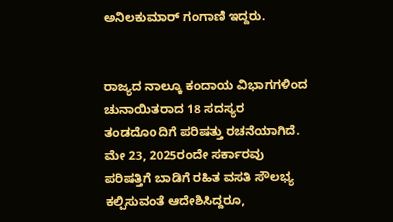ಅನಿಲಕುಮಾರ್ ಗಂಗಾಣಿ ಇದ್ದರು.


ರಾಜ್ಯದ ನಾಲ್ಕೂ ಕಂದಾಯ ವಿಭಾಗಗಳಿಂದ ಚುನಾಯಿತರಾದ 18 ಸದಸ್ಯರ ತಂಡದೊoದಿಗೆ ಪರಿಷತ್ತು ರಚನೆಯಾಗಿದೆ. ಮೇ 23, 2025ರಂದೇ ಸರ್ಕಾರವು ಪರಿಷತ್ತಿಗೆ ಬಾಡಿಗೆ ರಹಿತ ವಸತಿ ಸೌಲಭ್ಯ ಕಲ್ಪಿಸುವಂತೆ ಆದೇಶಿಸಿದ್ದರೂ,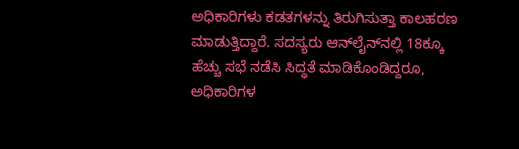ಅಧಿಕಾರಿಗಳು ಕಡತಗಳನ್ನು ತಿರುಗಿಸುತ್ತಾ ಕಾಲಹರಣ ಮಾಡುತ್ತಿದ್ದಾರೆ. ಸದಸ್ಯರು ಆನ್‍ಲೈನ್‍ನಲ್ಲಿ 18ಕ್ಕೂ ಹೆಚ್ಚು ಸಭೆ ನಡೆಸಿ ಸಿದ್ಧತೆ ಮಾಡಿಕೊಂಡಿದ್ದರೂ, ಅಧಿಕಾರಿಗಳ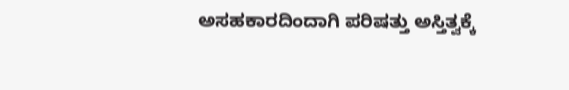ಅಸಹಕಾರದಿಂದಾಗಿ ಪರಿಷತ್ತು ಅಸ್ತಿತ್ವಕ್ಕೆ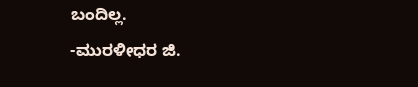ಬಂದಿಲ್ಲ.
-ಮುರಳೀಧರ ಜಿ.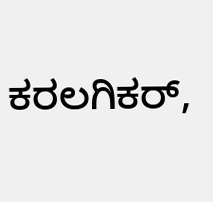ಕರಲಗಿಕರ್,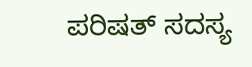ಪರಿಷತ್ ಸದಸ್ಯ